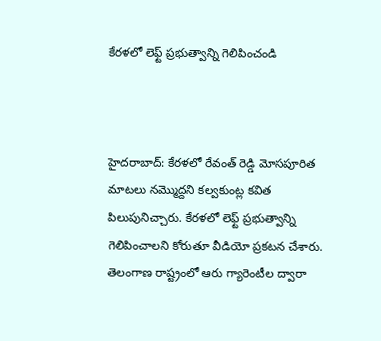కేరళలో లెఫ్ట్ ప్రభుత్వాన్ని గెలిపించండి



హైదరాబాద్: కేరళలో రేవంత్ రెడ్డి మోసపూరిత మాటలు నమ్మొద్దని కల్వకుంట్ల కవిత పిలుపునిచ్చారు. కేరళలో లెఫ్ట్ ప్రభుత్వాన్ని గెలిపించాలని కోరుతూ వీడియో ప్రకటన చేశారు. తెలంగాణ రాష్ట్రంలో ఆరు గ్యారెంటీల ద్వారా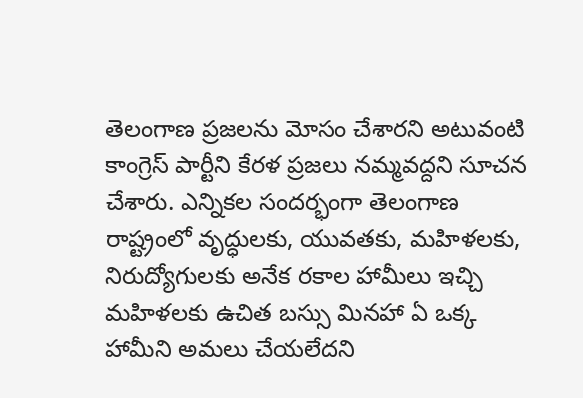తెలంగాణ ప్రజలను మోసం చేశారని అటువంటి కాంగ్రెస్ పార్టీని కేరళ ప్రజలు నమ్మవద్దని సూచన చేశారు. ఎన్నికల సందర్భంగా తెలంగాణ రాష్ట్రంలో వృద్ధులకు, యువతకు, మహిళలకు, నిరుద్యోగులకు అనేక రకాల హామీలు ఇచ్చి మహిళలకు ఉచిత బస్సు మినహా ఏ ఒక్క హామీని అమలు చేయలేదని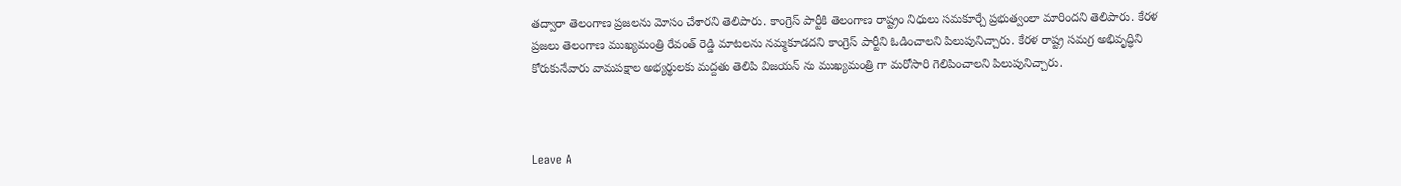తద్వారా తెలంగాణ ప్రజలను మోసం చేశారని తెలిపారు. కాంగ్రెస్ పార్టీకి తెలంగాణ రాష్ట్రం నిధులు సమకూర్చే ప్రభుత్వంలా మారిందని తెలిపారు. కేరళ ప్రజలు తెలంగాణ ముఖ్యమంత్రి రేవంత్ రెడ్డి మాటలను నమ్మకూడదని కాంగ్రెస్ పార్టీని ఓడించాలని పిలుపునిచ్చారు. కేరళ రాష్ట్ర సమగ్ర అభివృద్ధిని కోరుకునేవారు వామపక్షాల అభ్యర్థులకు మద్దతు తెలిపి విజయన్ ను ముఖ్యమంత్రి గా మరోసారి గెలిపించాలని పిలుపునిచ్చారు.



Leave A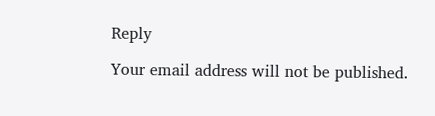Reply

Your email address will not be published.